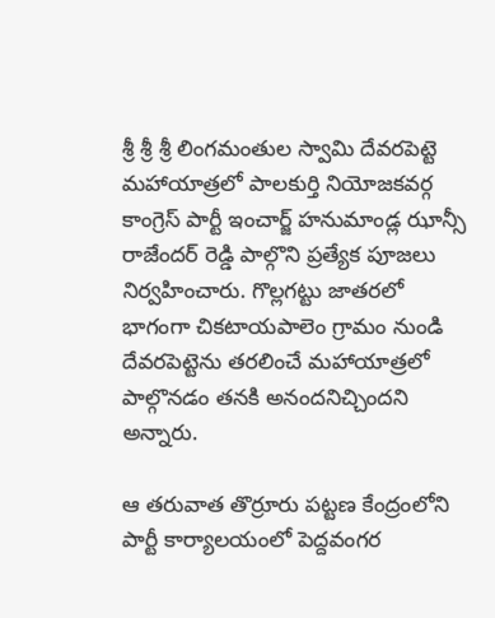శ్రీ శ్రీ శ్రీ లింగమంతుల స్వామి దేవరపెట్టె మహాయాత్రలో పాలకుర్తి నియోజకవర్గ కాంగ్రెస్ పార్టీ ఇంచార్జ్ హనుమాండ్ల ఝాన్సీ రాజేందర్ రెడ్డి పాల్గొని ప్రత్యేక పూజలు నిర్వహించారు. గొల్లగట్టు జాతరలో భాగంగా చికటాయపాలెం గ్రామం నుండి దేవరపెట్టెను తరలించే మహాయాత్రలో పాల్గొనడం తనకి అనందనిచ్చిందని అన్నారు.

ఆ తరువాత తొర్రూరు పట్టణ కేంద్రంలోని పార్టీ కార్యాలయంలో పెద్దవంగర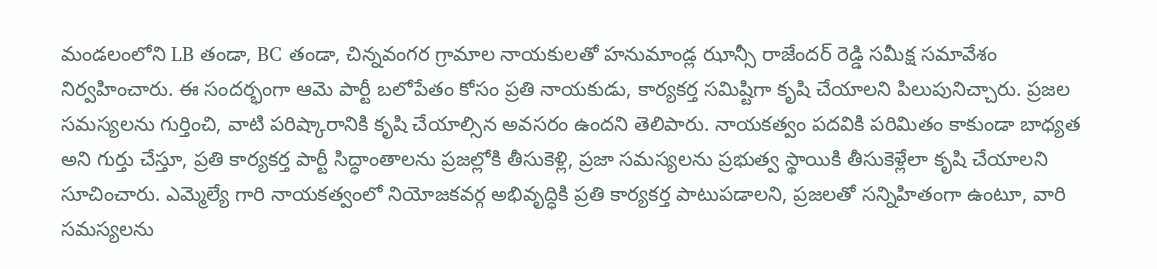మండలంలోని LB తండా, BC తండా, చిన్నవంగర గ్రామాల నాయకులతో హనుమాండ్ల ఝాన్సీ రాజేందర్ రెడ్డి సమీక్ష సమావేశం నిర్వహించారు. ఈ సందర్భంగా ఆమె పార్టీ బలోపేతం కోసం ప్రతి నాయకుడు, కార్యకర్త సమిష్టిగా కృషి చేయాలని పిలుపునిచ్చారు. ప్రజల సమస్యలను గుర్తించి, వాటి పరిష్కారానికి కృషి చేయాల్సిన అవసరం ఉందని తెలిపారు. నాయకత్వం పదవికి పరిమితం కాకుండా బాధ్యత అని గుర్తు చేస్తూ, ప్రతి కార్యకర్త పార్టీ సిద్ధాంతాలను ప్రజల్లోకి తీసుకెళ్లి, ప్రజా సమస్యలను ప్రభుత్వ స్థాయికి తీసుకెళ్లేలా కృషి చేయాలని సూచించారు. ఎమ్మెల్యే గారి నాయకత్వంలో నియోజకవర్గ అభివృద్ధికి ప్రతి కార్యకర్త పాటుపడాలని, ప్రజలతో సన్నిహితంగా ఉంటూ, వారి సమస్యలను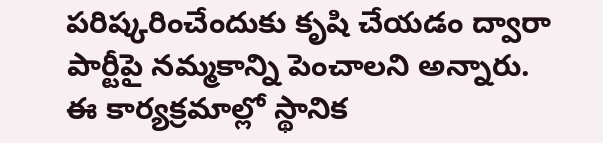పరిష్కరించేందుకు కృషి చేయడం ద్వారా పార్టీపై నమ్మకాన్ని పెంచాలని అన్నారు. ఈ కార్యక్రమాల్లో స్థానిక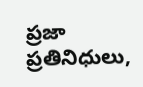ప్రజా ప్రతినిధులు,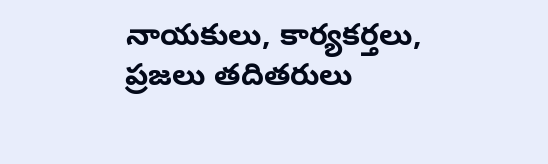నాయకులు, కార్యకర్తలు, ప్రజలు తదితరులు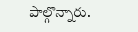పాల్గొన్నారు.